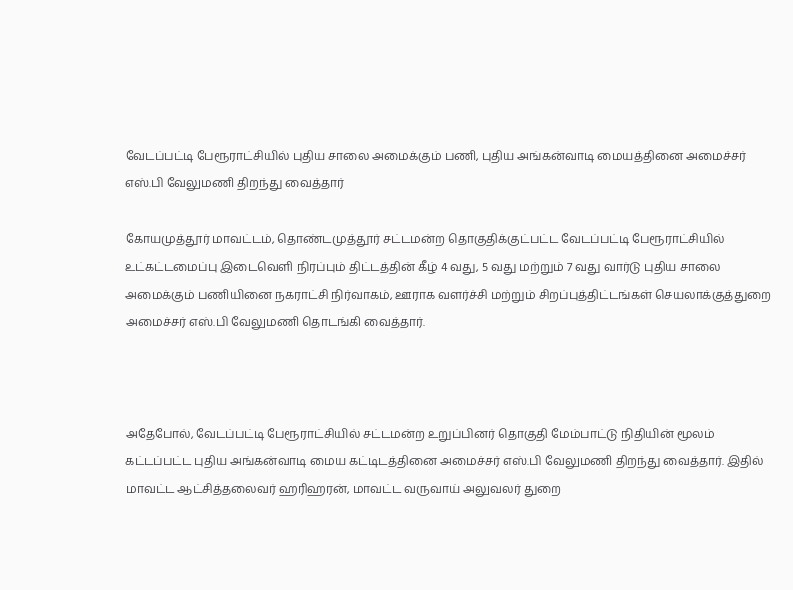வேடப்பட்டி பேரூராட்சியில் புதிய சாலை அமைக்கும் பணி, புதிய அங்கன்வாடி மையத்தினை அமைச்சர் எஸ்.பி வேலுமணி திறந்து வைத்தார்

கோயமுத்தூர் மாவட்டம், தொண்டமுத்தூர் சட்டமன்ற தொகுதிக்குட்பட்ட வேடப்பட்டி பேரூராட்சியில் உட்கட்டமைப்பு இடைவெளி நிரப்பும் திட்டத்தின் கீழ் 4 வது, 5 வது மற்றும் 7 வது வார்டு புதிய சாலை அமைக்கும் பணியினை நகராட்சி நிர்வாகம், ஊராக வளர்ச்சி மற்றும் சிறப்புத்திட்டங்கள் செயலாக்குத்துறை அமைச்சர் எஸ்.பி வேலுமணி தொடங்கி வைத்தார்.



அதேபோல், வேடப்பட்டி பேரூராட்சியில் சட்டமன்ற உறுப்பினர் தொகுதி மேம்பாட்டு நிதியின் மூலம் கட்டப்பட்ட புதிய அங்கன்வாடி மைய கட்டிடத்தினை அமைச்சர் எஸ்.பி வேலுமணி திறந்து வைத்தார். இதில் மாவட்ட ஆட்சித்தலைவர் ஹரிஹரன், மாவட்ட வருவாய் அலுவலர் துறை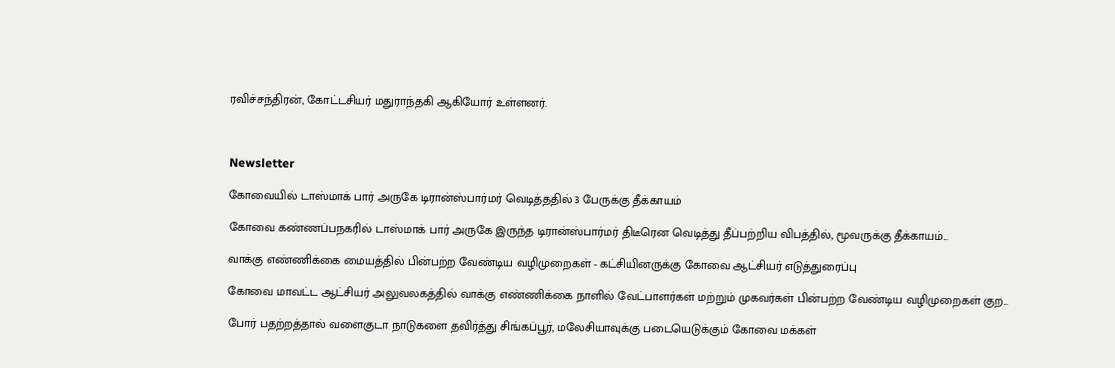ரவிச்சந்திரன், கோட்டசியர் மதுராந்தகி ஆகியோர் உள்ளனர்.



Newsletter

கோவையில் டாஸ்மாக் பார் அருகே டிரான்ஸ்பார்மர் வெடித்ததில் 3 பேருக்கு தீக்காயம்

கோவை கண்ணப்பநகரில் டாஸ்மாக் பார் அருகே இருந்த டிரான்ஸ்பார்மர் திடீரென வெடித்து தீப்பற்றிய விபத்தில், மூவருக்கு தீக்காயம்...

வாக்கு எண்ணிக்கை மையத்தில் பின்பற்ற வேண்டிய வழிமுறைகள் - கட்சியினருக்கு கோவை ஆட்சியர் எடுத்துரைப்பு

கோவை மாவட்ட ஆட்சியர் அலுவலகத்தில் வாக்கு எண்ணிக்கை நாளில் வேட்பாளர்கள் மற்றும் முகவர்கள் பின்பற்ற வேண்டிய வழிமுறைகள் குற...

போர் பதற்றத்தால் வளைகுடா நாடுகளை தவிர்த்து சிங்கப்பூர், மலேசியாவுக்கு படையெடுக்கும் கோவை மக்கள்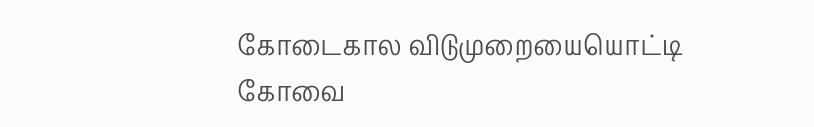கோடைகால விடுமுறையையொட்டி கோவை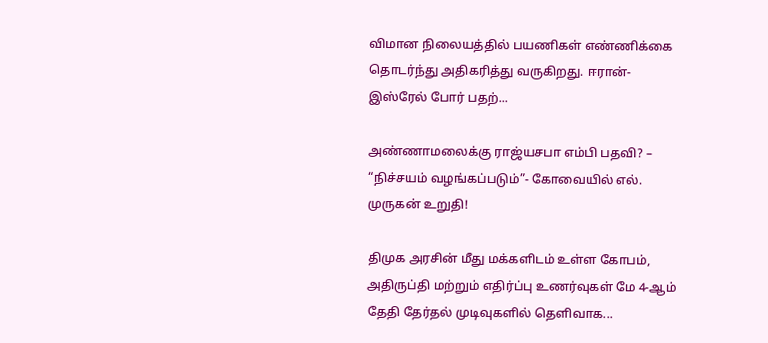விமான நிலையத்தில் பயணிகள் எண்ணிக்கை தொடர்ந்து அதிகரித்து வருகிறது. ஈரான்-இஸ்ரேல் போர் பதற்...

அண்ணாமலைக்கு ராஜ்யசபா எம்பி பதவி? – “நிச்சயம் வழங்கப்படும்”- கோவையில் எல். முருகன் உறுதி!

திமுக அரசின் மீது மக்களிடம் உள்ள கோபம், அதிருப்தி மற்றும் எதிர்ப்பு உணர்வுகள் மே 4-ஆம் தேதி தேர்தல் முடிவுகளில் தெளிவாக...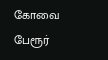கோவை பேரூர்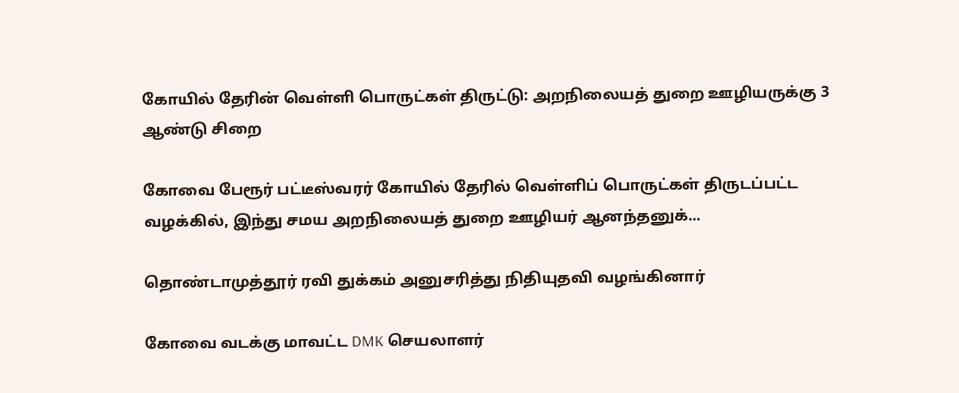கோயில் தேரின் வெள்ளி பொருட்கள் திருட்டு: அறநிலையத் துறை ஊழியருக்கு 3 ஆண்டு சிறை

கோவை பேரூர் பட்டீஸ்வரர் கோயில் தேரில் வெள்ளிப் பொருட்கள் திருடப்பட்ட வழக்கில், இந்து சமய அறநிலையத் துறை ஊழியர் ஆனந்தனுக்...

தொண்டாமுத்தூர் ரவி துக்கம் அனுசரித்து நிதியுதவி வழங்கினார்

கோவை வடக்கு மாவட்ட DMK செயலாளர்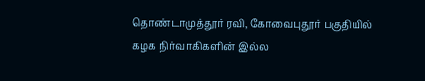தொண்டாமுத்தூர் ரவி, கோவைபுதூர் பகுதியில் கழக நிர்வாகிகளின் இல்ல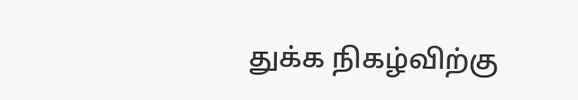துக்க நிகழ்விற்கு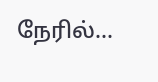நேரில்...